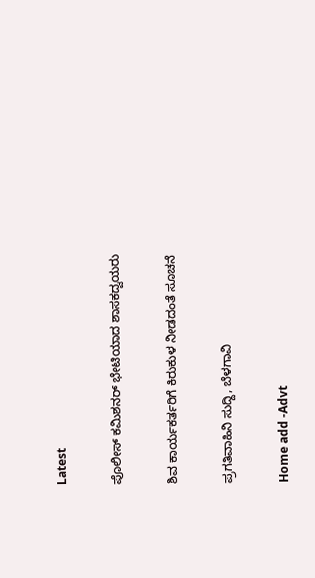Latest

ಪೊಲೀಸ್ ಕಮಿಶನರ್ ಭೇಟಿಯಾದ ಶಾಸಕದ್ವಯರು

ಶಿವ ಕಾರ್ಯಕರ್ತರಿಗೆ ಕಿರುಕುಳ ನೀಡದಂತೆ ಸೂಚನೆ

ಪ್ರಗತಿವಾಹಿನಿ ಸುದ್ದಿ, ಬೆಳಗಾವಿ

Home add -Advt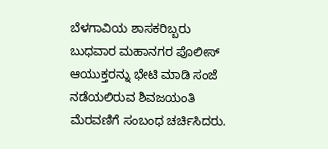ಬೆಳಗಾವಿಯ ಶಾಸಕರಿಬ್ಬರು ಬುಧವಾರ ಮಹಾನಗರ ಪೊಲೀಸ್ ಆಯುಕ್ತರನ್ನು ಭೇಟಿ ಮಾಡಿ ಸಂಜೆ ನಡೆಯಲಿರುವ ಶಿವಜಯಂತಿ ಮೆರವಣಿಗೆ ಸಂಬಂಧ ಚರ್ಚಿಸಿದರು.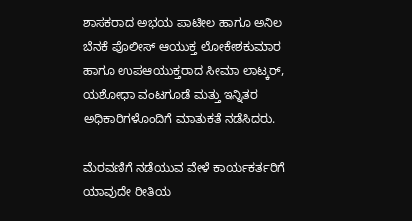ಶಾಸಕರಾದ ಅಭಯ ಪಾಟೀಲ ಹಾಗೂ ಅನಿಲ ಬೆನಕೆ ಪೊಲೀಸ್ ಆಯುಕ್ತ ಲೋಕೇಶಕುಮಾರ ಹಾಗೂ ಉಪಆಯುಕ್ತರಾದ ಸೀಮಾ ಲಾಟ್ಕರ್, ಯಶೋಧಾ ವಂಟಗೂಡೆ ಮತ್ತು ಇನ್ನಿತರ ಅಧಿಕಾರಿಗಳೊಂದಿಗೆ ಮಾತುಕತೆ ನಡೆಸಿದರು.

ಮೆರವಣಿಗೆ ನಡೆಯುವ ವೇಳೆ ಕಾರ್ಯಕರ್ತರಿಗೆ ಯಾವುದೇ ರೀತಿಯ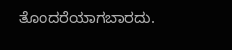ತೊಂದರೆಯಾಗಬಾರದು.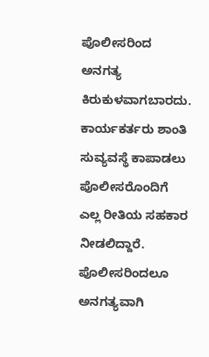ಪೊಲೀಸರಿಂದ ಅನಗತ್ಯ ಕಿರುಕುಳವಾಗಬಾರದು. ಕಾರ್ಯಕರ್ತರು ಶಾಂತಿ ಸುವ್ಯವಸ್ಥೆ ಕಾಪಾಡಲು ಪೊಲೀಸರೊಂದಿಗೆ ಎಲ್ಲ ರೀತಿಯ ಸಹಕಾರ ನೀಡಲಿದ್ದಾರೆ. ಪೊಲೀಸರಿಂದಲೂ ಅನಗತ್ಯವಾಗಿ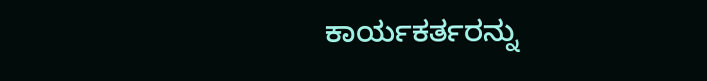ಕಾರ್ಯಕರ್ತರನ್ನು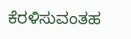ಕೆರಳಿಸುವಂತಹ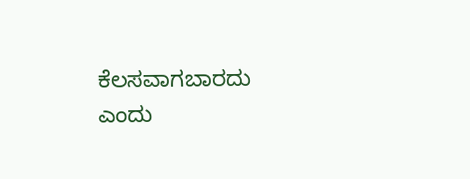ಕೆಲಸವಾಗಬಾರದು ಎಂದು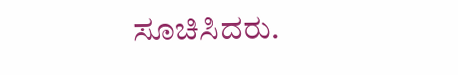ಸೂಚಿಸಿದರು.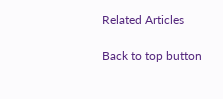Related Articles

Back to top button